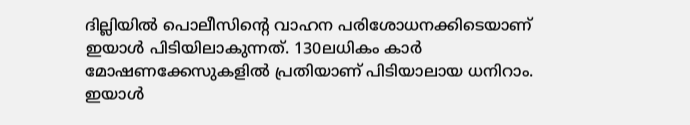ദില്ലിയില്‍ പൊലീസിന്റെ വാഹന പരിശോധനക്കിടെയാണ് ഇയാള്‍ പിടിയിലാകുന്നത്. 130ലധികം കാര്‍ മോഷണക്കേസുകളില്‍ പ്രതിയാണ് പിടിയാലായ ധനിറാം. ഇയാള്‍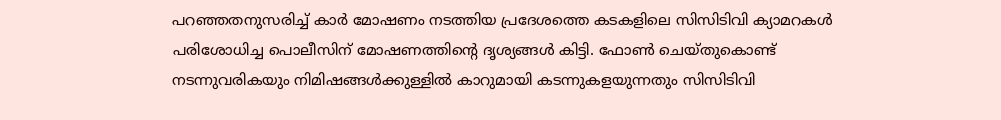പറഞ്ഞതനുസരിച്ച് കാര്‍ മോഷണം നടത്തിയ പ്രദേശത്തെ കടകളിലെ സിസിടിവി ക്യാമറകള്‍ പരിശോധിച്ച പൊലീസിന് മോഷണത്തിന്റെ ദൃശ്യങ്ങള്‍ കിട്ടി. ഫോണ്‍ ചെയ്തുകൊണ്ട് നടന്നുവരികയും നിമിഷങ്ങള്‍ക്കുള്ളില്‍ കാറുമായി കടന്നുകളയുന്നതും സിസിടിവി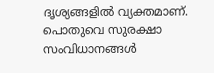ദൃശ്യങ്ങളില്‍ വ്യക്തമാണ്. പൊതുവെ സുരക്ഷാ സംവിധാനങ്ങള്‍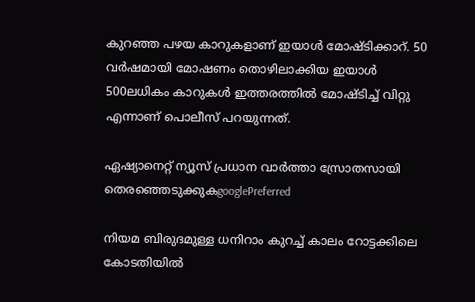കുറഞ്ഞ പഴയ കാറുകളാണ് ഇയാള്‍ മോഷ്‌ടിക്കാറ്. 50 വര്‍ഷമായി മോഷണം തൊഴിലാക്കിയ ഇയാള്‍ 500ലധികം കാറുകള്‍ ഇത്തരത്തില്‍ മോഷ്‌ടിച്ച് വിറ്റു എന്നാണ് പൊലീസ് പറയുന്നത്.

ഏഷ്യാനെറ്റ് ന്യൂസ് പ്രധാന വാർത്താ സ്രോതസായി തെരഞ്ഞെടുക്കുകgooglePreferred

നിയമ ബിരുദമുള്ള ധനിറാം കുറച്ച് കാലം റോട്ടക്കിലെ കോടതിയില്‍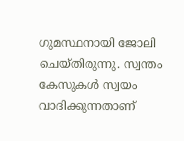ഗുമസ്ഥനായി ജോലി ചെയ്തിരുന്നു. സ്വന്തം കേസുകള്‍ സ്വയം വാദിക്കുന്നതാണ്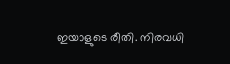ഇയാളുടെ രീതി. നിരവധി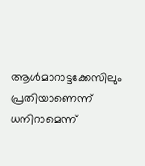ആള്‍മാറാട്ടക്കേസിലും പ്രതിയാണെന്ന് ധനിറാമെന്ന്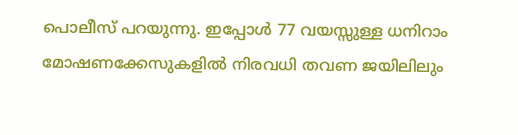പൊലീസ് പറയുന്നു. ഇപ്പോള്‍ 77 വയസ്സുള്ള ധനിറാം മോഷണക്കേസുകളില്‍ നിരവധി തവണ ജയിലിലും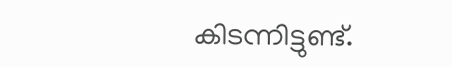കിടന്നിട്ടുണ്ട്.